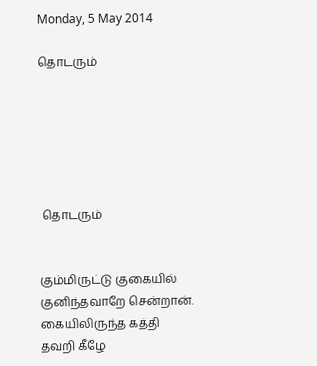Monday, 5 May 2014

தொடரும்






 தொடரும்


கும்மிருட்டு குகையில்
குனிந்தவாறே சென்றான்.
கையிலிருந்த கத்தி
தவறி கீழே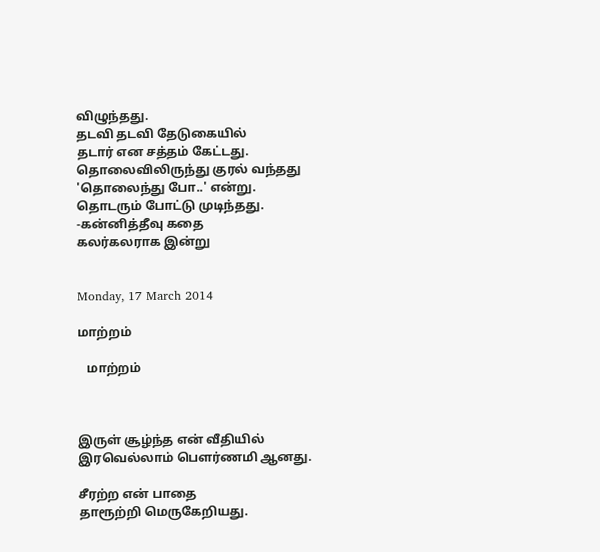விழுந்தது.
தடவி தடவி தேடுகையில்
தடார் என சத்தம் கேட்டது.
தொலைவிலிருந்து குரல் வந்தது
'தொலைந்து போ..' என்று.
தொடரும் போட்டு முடிந்தது.
-கன்னித்தீவு கதை
கலர்கலராக இன்று


Monday, 17 March 2014

மாற்றம்

   மாற்றம்



இருள் சூழ்ந்த என் வீதியில்
இரவெல்லாம் பௌர்ணமி ஆனது.

சீரற்ற என் பாதை
தாரூற்றி மெருகேறியது.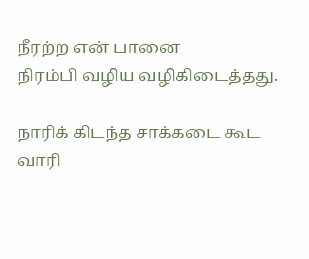நீரற்ற என் பானை
நிரம்பி வழிய வழிகிடைத்தது.

நாரிக் கிடந்த சாக்கடை கூட
வாரி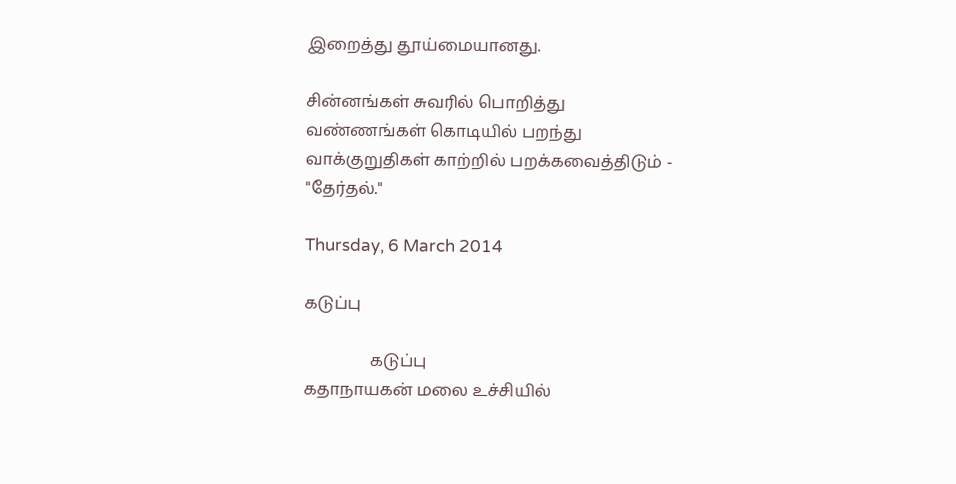இறைத்து தூய்மையானது.

சின்னங்கள் சுவரில் பொறித்து
வண்ணங்கள் கொடியில் பறந்து
வாக்குறுதிகள் காற்றில் பறக்கவைத்திடும் -
"தேர்தல்."

Thursday, 6 March 2014

கடுப்பு

                கடுப்பு
கதாநாயகன் மலை உச்சியில்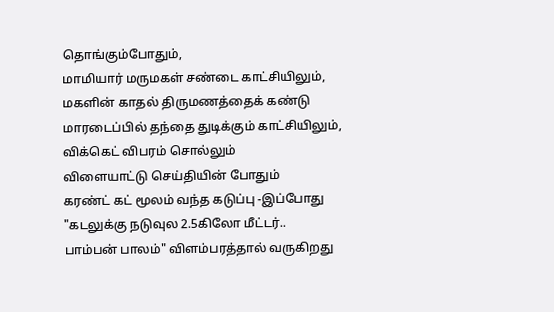தொங்கும்போதும்,
மாமியார் மருமகள் சண்டை காட்சியிலும்,
மகளின் காதல் திருமணத்தைக் கண்டு
மாரடைப்பில் தந்தை துடிக்கும் காட்சியிலும்,
விக்கெட் விபரம் சொல்லும்
விளையாட்டு செய்தியின் போதும்
கரண்ட் கட் மூலம் வந்த கடுப்பு -இப்போது
"கடலுக்கு நடுவுல 2.5கிலோ மீட்டர்..
பாம்பன் பாலம்" விளம்பரத்தால் வருகிறது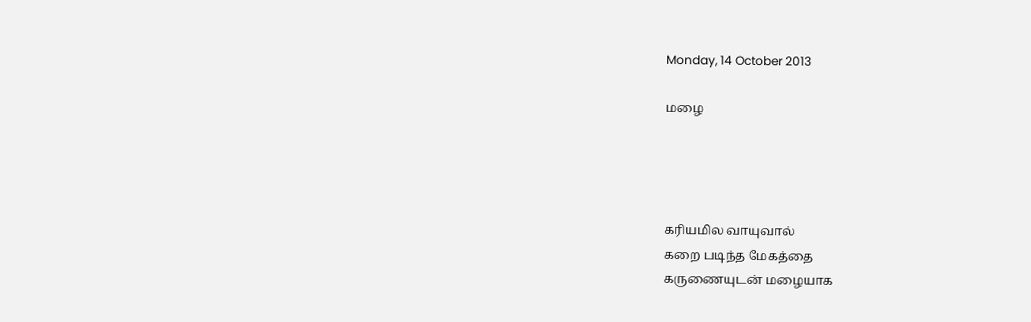Monday, 14 October 2013

மழை




கரியமில வாயுவால்
கறை படிந்த மேகத்தை
கருணையுடன் மழையாக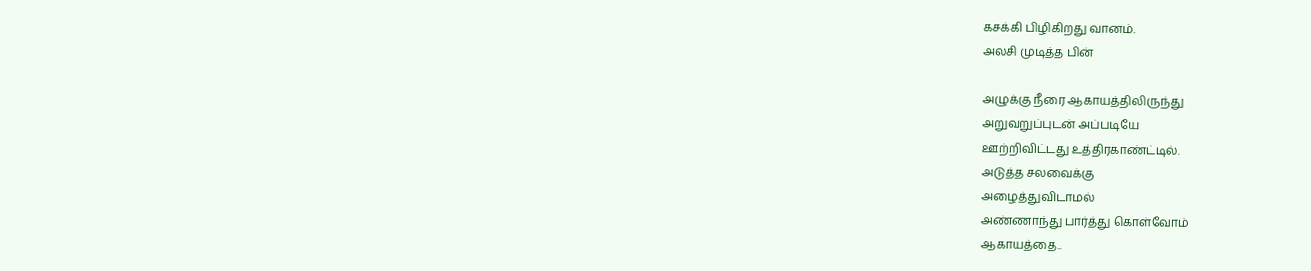கசக்கி பிழிகிறது வானம்.
அலசி முடித்த பின்

அழுக்கு நீரை ஆகாயத்திலிருந்து
அறுவறுப்புடன் அப்படியே
ஊற்றிவிட்டது உத்திரகாண்ட்டில்.
அடுத்த சலவைக்கு
அழைத்துவிடாமல்
அண்ணாந்து பார்த்து கொள்வோம்
ஆகாயத்தை..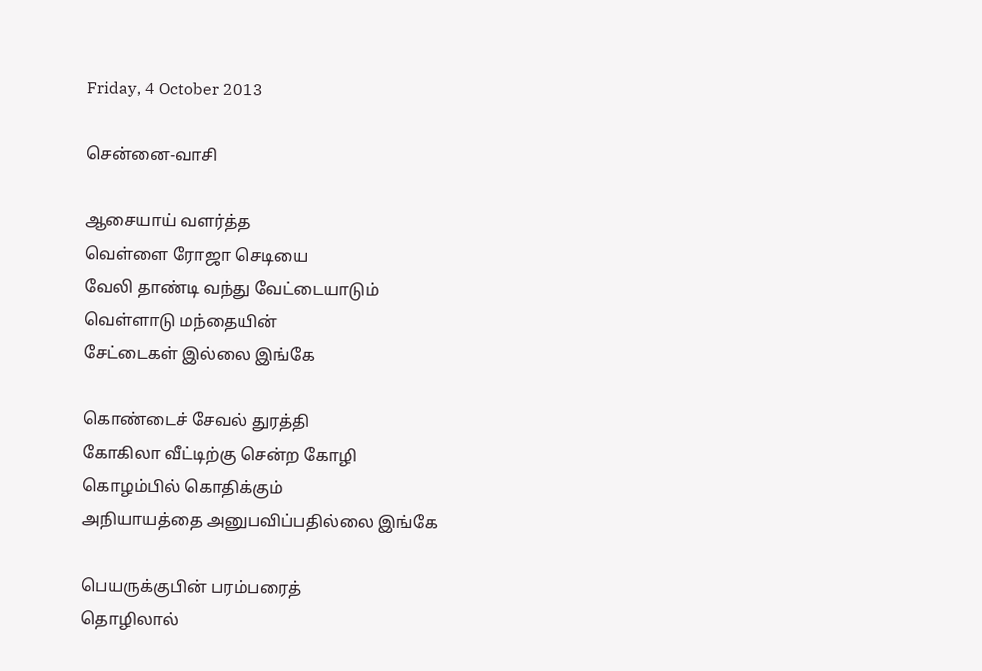Friday, 4 October 2013

சென்னை-வாசி

ஆசையாய் வளர்த்த
வெள்ளை ரோஜா செடியை
வேலி தாண்டி வந்து வேட்டையாடும்
வெள்ளாடு மந்தையின்
சேட்டைகள் இல்லை இங்கே

கொண்டைச் சேவல் துரத்தி
கோகிலா வீட்டிற்கு சென்ற கோழி
கொழம்பில் கொதிக்கும்
அநியாயத்தை அனுபவிப்பதில்லை இங்கே

பெயருக்குபின் பரம்பரைத்
தொழிலால்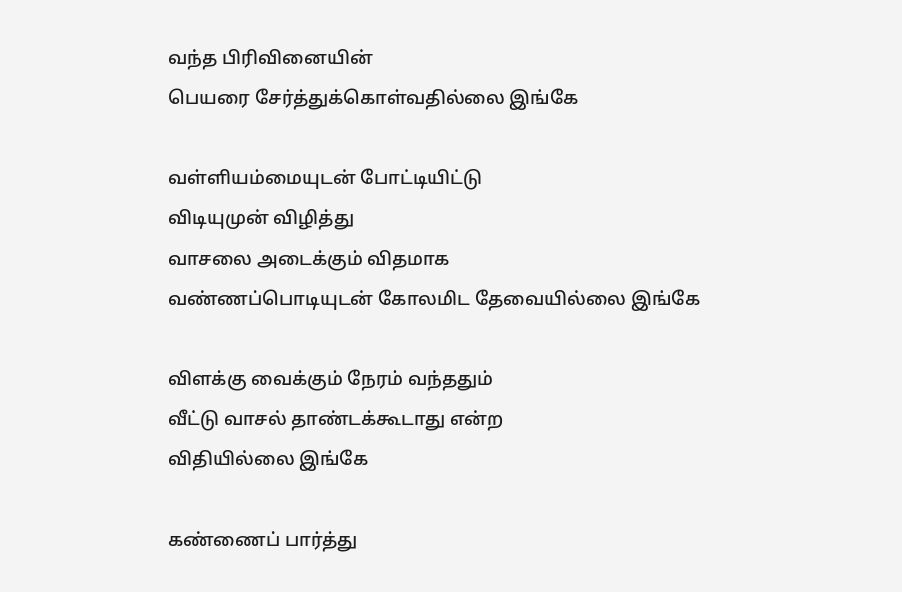வந்த‌ பிரிவினையின்
பெயரை சேர்த்துக்கொள்வதில்லை இங்கே

வள்ளியம்மையுடன் போட்டியிட்டு
விடியுமுன் விழித்து
வாசலை அடைக்கும் விதமாக‌
வண்ணப்பொடியுடன் கோலமிட தேவையில்லை இங்கே

விளக்கு வைக்கும் நேரம் வந்ததும்
வீட்டு வாசல் தாண்டக்கூடாது என்ற
விதியில்லை இங்கே

கண்ணைப் பார்த்து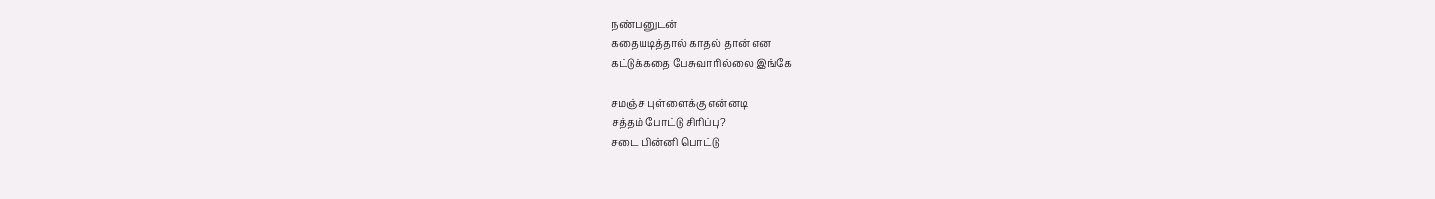நண்பனுடன்
கதையடித்தால் காதல் தான் என‌
கட்டுக்கதை பேசுவாரில்லை இங்கே

சமஞ்ச புள்ளைக்கு என்னடி
சத்தம் போட்டு சிரிப்பு?
சடை பின்னி பொட்டு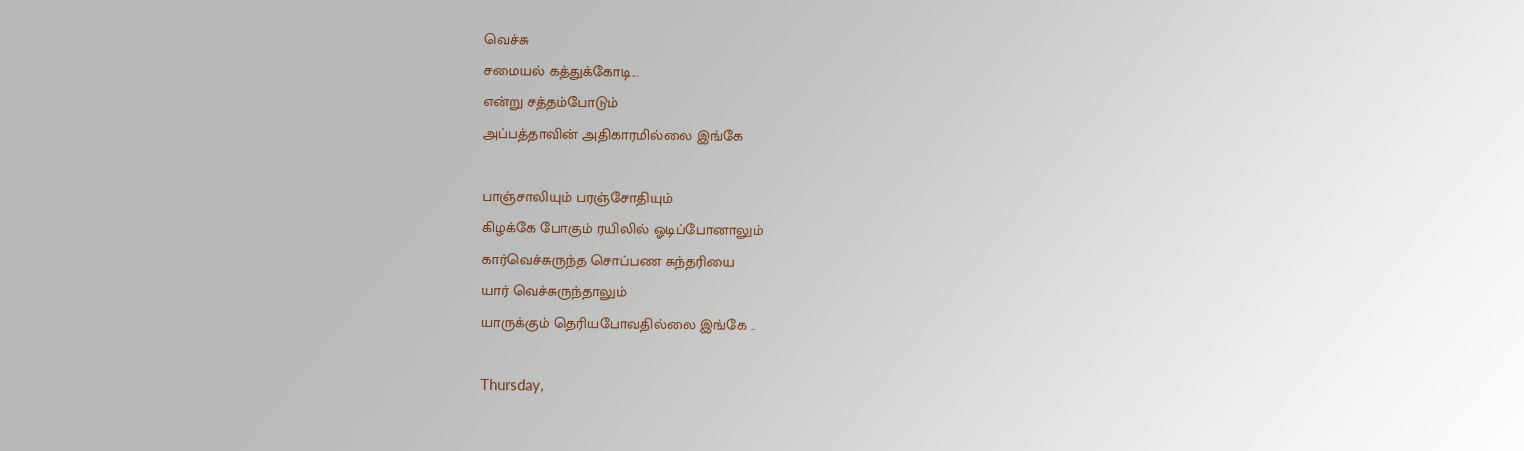வெச்சு
சமையல் கத்துக்கோடி...
என்று சத்தம்போடும்
அப்பத்தாவின் அதிகாரமில்லை இங்கே

பாஞ்சாலியும் பரஞ்சோதியும்
கிழக்கே போகும் ரயிலில் ஓடிப்போனாலும்
கார்வெச்சுருந்த சொப்பண சுந்தரியை
யார் வெச்சுருந்தாலும்
யாருக்கும் தெரியபோவதில்லை இங்கே ..

Thursday,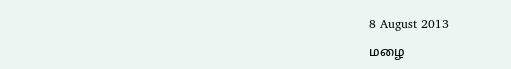8 August 2013

மழை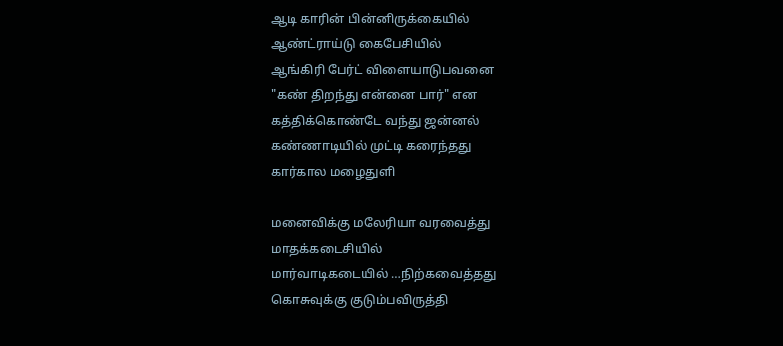ஆடி காரின் பின்னிருக்கையில்
ஆண்ட்ராய்டு கைபேசியில்
ஆங்கிரி பேர்ட் விளையாடுபவனை
"கண் திறந்து என்னை பார்" என
கத்திக்கொண்டே வந்து ஜன்னல்
கண்ணாடியில் முட்டி கரைந்தது
கார்கால மழைதுளி

மனைவிக்கு மலேரியா வரவைத்து
மாதக்கடைசியில்
மார்வாடிகடையில் …நிற்கவைத்தது
கொசுவுக்கு குடும்பவிருத்தி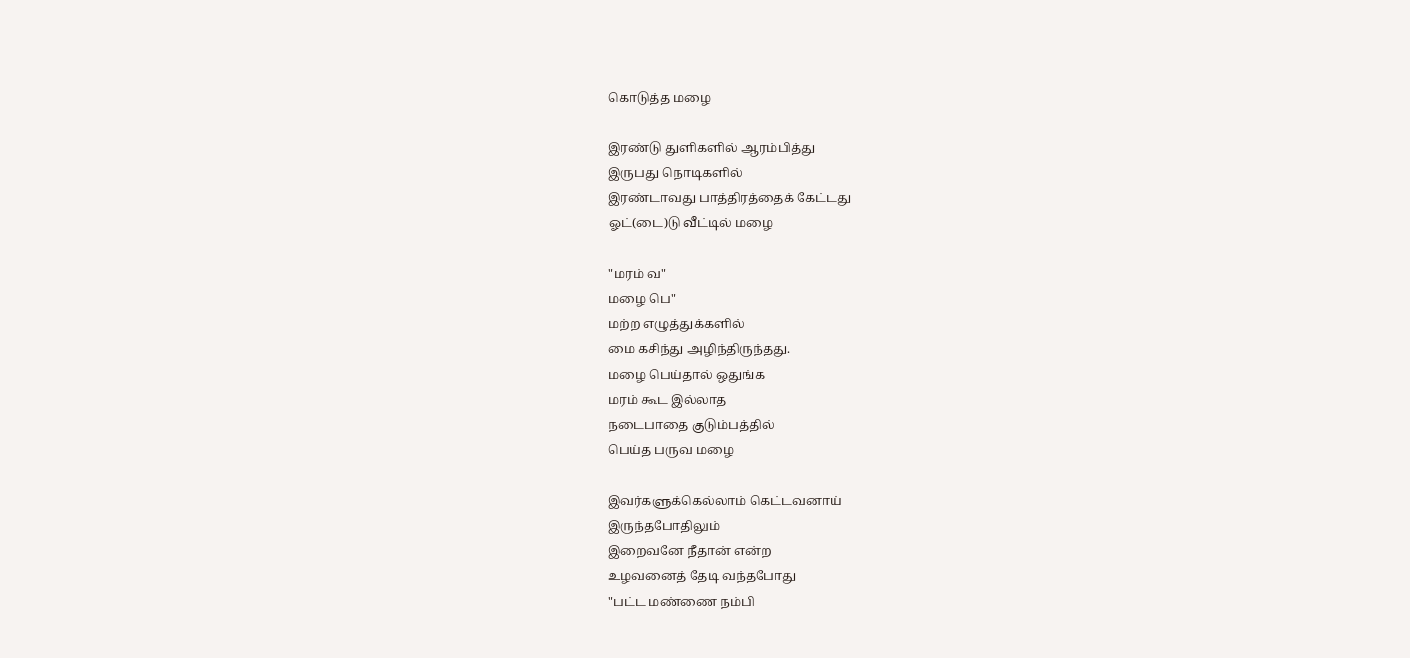கொடுத்த மழை

இரண்டு துளிகளில் ஆரம்பித்து
இருபது நொடிகளில்
இரண்டாவது பாத்திரத்தைக் கேட்டது
ஓட்(டை)டு வீட்டில் மழை

"மரம் வ"
மழை பெ"
மற்ற எழுத்துக்களில்
மை கசிந்து அழிந்திருந்தது.
மழை பெய்தால் ஒதுங்க
மரம் கூட இல்லாத
நடைபாதை குடும்பத்தில்
பெய்த பருவ மழை

இவர்களுக்கெல்லாம் கெட்டவனாய்
இருந்தபோதிலும்
இறைவனே நீதான் என்ற
உழவனைத் தேடி வந்தபோது
"பட்ட மண்ணை நம்பி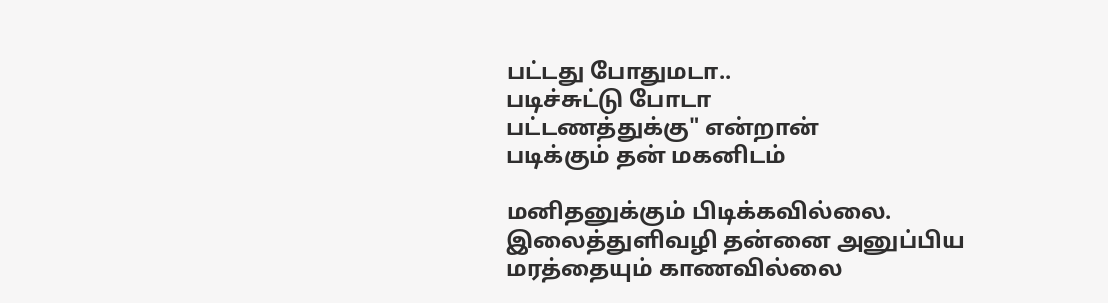பட்டது போதுமடா..
படிச்சுட்டு போடா
பட்டணத்துக்கு" என்றான்
படிக்கும் தன் மகனிடம்

மனிதனுக்கும் பிடிக்கவில்லை.
இலைத்துளிவழி தன்னை அனுப்பிய
மரத்தையும் காணவில்லை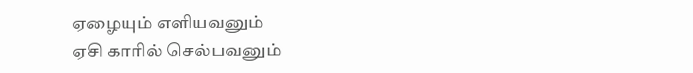ஏழையும் எளியவனும்
ஏசி காரில் செல்பவனும்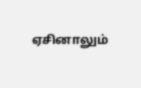ஏசினாலும்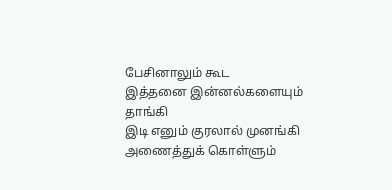பேசினாலும் கூட
இத்தனை இன்னல்களையும் தாங்கி
இடி எனும் குரலால் முனங்கி
அணைத்துக் கொள்ளும்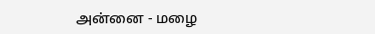அன்னை - மழை